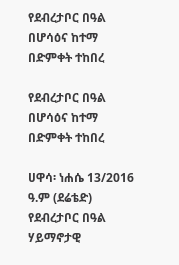የደብረታቦር በዓል በሆሳዕና ከተማ በድምቀት ተከበረ

የደብረታቦር በዓል በሆሳዕና ከተማ በድምቀት ተከበረ

ሀዋሳ፡ ነሐሴ 13/2016 ዓ.ም (ደሬቴድ) የደብረታቦር በዓል ሃይማኖታዊ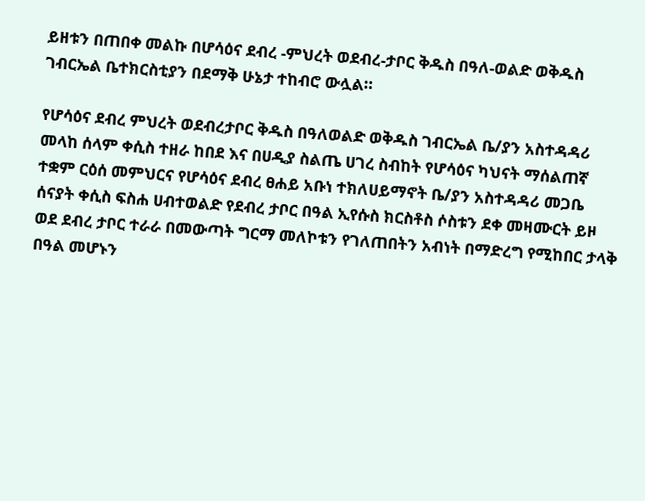ይዘቱን በጠበቀ መልኩ በሆሳዕና ደብረ -ምህረት ወደብረ-ታቦር ቅዱስ በዓለ-ወልድ ወቅዱስ ገብርኤል ቤተክርስቲያን በደማቅ ሁኔታ ተከብሮ ውሏል።

የሆሳዕና ደብረ ምህረት ወደብረታቦር ቅዱስ በዓለወልድ ወቅዱስ ገብርኤል ቤ/ያን አስተዳዳሪ መላከ ሰላም ቀሲስ ተዘራ ከበደ እና በሀዲያ ስልጤ ሀገረ ስብከት የሆሳዕና ካህናት ማሰልጠኛ ተቋም ርዕሰ መምህርና የሆሳዕና ደብረ ፀሐይ አቡነ ተክለሀይማኖት ቤ/ያን አስተዳዳሪ መጋቤ ሰናያት ቀሲስ ፍስሐ ሀብተወልድ የደብረ ታቦር በዓል ኢየሱስ ክርስቶስ ሶስቱን ደቀ መዛሙርት ይዞ ወደ ደብረ ታቦር ተራራ በመውጣት ግርማ መለኮቱን የገለጠበትን አብነት በማድረግ የሚከበር ታላቅ በዓል መሆኑን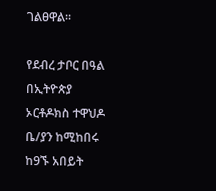ገልፀዋል።

የደብረ ታቦር በዓል በኢትዮጵያ ኦርቶዶክስ ተዋህዶ ቤ/ያን ከሚከበሩ ከ9ኙ አበይት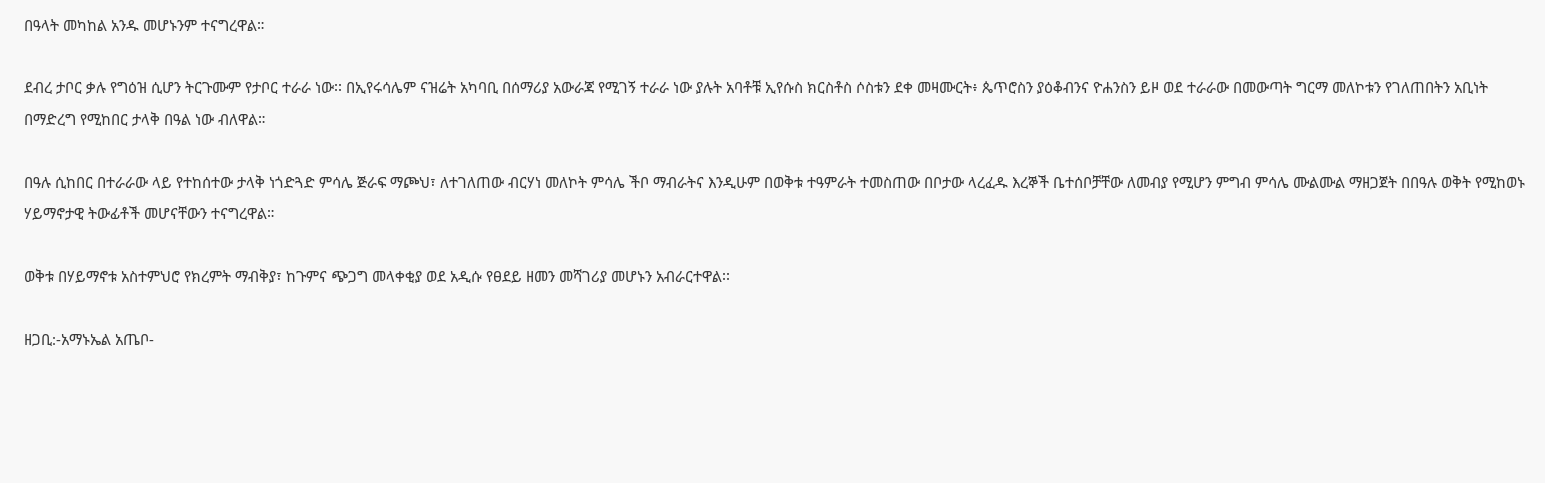በዓላት መካከል አንዱ መሆኑንም ተናግረዋል።

ደብረ ታቦር ቃሉ የግዕዝ ሲሆን ትርጉሙም የታቦር ተራራ ነው፡፡ በኢየሩሳሌም ናዝሬት አካባቢ በሰማሪያ አውራጃ የሚገኝ ተራራ ነው ያሉት አባቶቹ ኢየሱስ ክርስቶስ ሶስቱን ደቀ መዛሙርት፥ ጴጥሮስን ያዕቆብንና ዮሐንስን ይዞ ወደ ተራራው በመውጣት ግርማ መለኮቱን የገለጠበትን አቢነት በማድረግ የሚከበር ታላቅ በዓል ነው ብለዋል።

በዓሉ ሲከበር በተራራው ላይ የተከሰተው ታላቅ ነጎድጓድ ምሳሌ ጅራፍ ማጮህ፣ ለተገለጠው ብርሃነ መለኮት ምሳሌ ችቦ ማብራትና እንዲሁም በወቅቱ ተዓምራት ተመስጠው በቦታው ላረፈዱ እረኞች ቤተሰቦቻቸው ለመብያ የሚሆን ምግብ ምሳሌ ሙልሙል ማዘጋጀት በበዓሉ ወቅት የሚከወኑ ሃይማኖታዊ ትውፊቶች መሆናቸውን ተናግረዋል።

ወቅቱ በሃይማኖቱ አስተምህሮ የክረምት ማብቅያ፣ ከጉምና ጭጋግ መላቀቂያ ወደ አዲሱ የፀደይ ዘመን መሻገሪያ መሆኑን አብራርተዋል፡፡

ዘጋቢ:-አማኑኤል አጤቦ-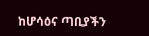ከሆሳዕና ጣቢያችን